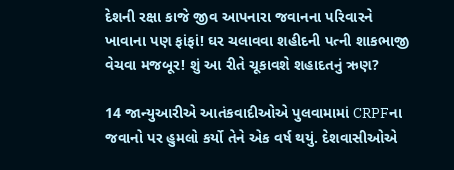દેશની રક્ષા કાજે જીવ આપનારા જવાનના પરિવારને ખાવાના પણ ફાંફાં! ઘર ચલાવવા શહીદની પત્ની શાકભાજી વેચવા મજબૂર! શું આ રીતે ચૂકાવશે શહાદતનું ઋણ?

14 જાન્યુઆરીએ આતંકવાદીઓએ પુલવામામાં CRPFના જવાનો પર હુમલો કર્યો તેને એક વર્ષ થયું. દેશવાસીઓએ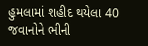હુમલામાં શહીદ થયેલા 40 જવાનોને ભીની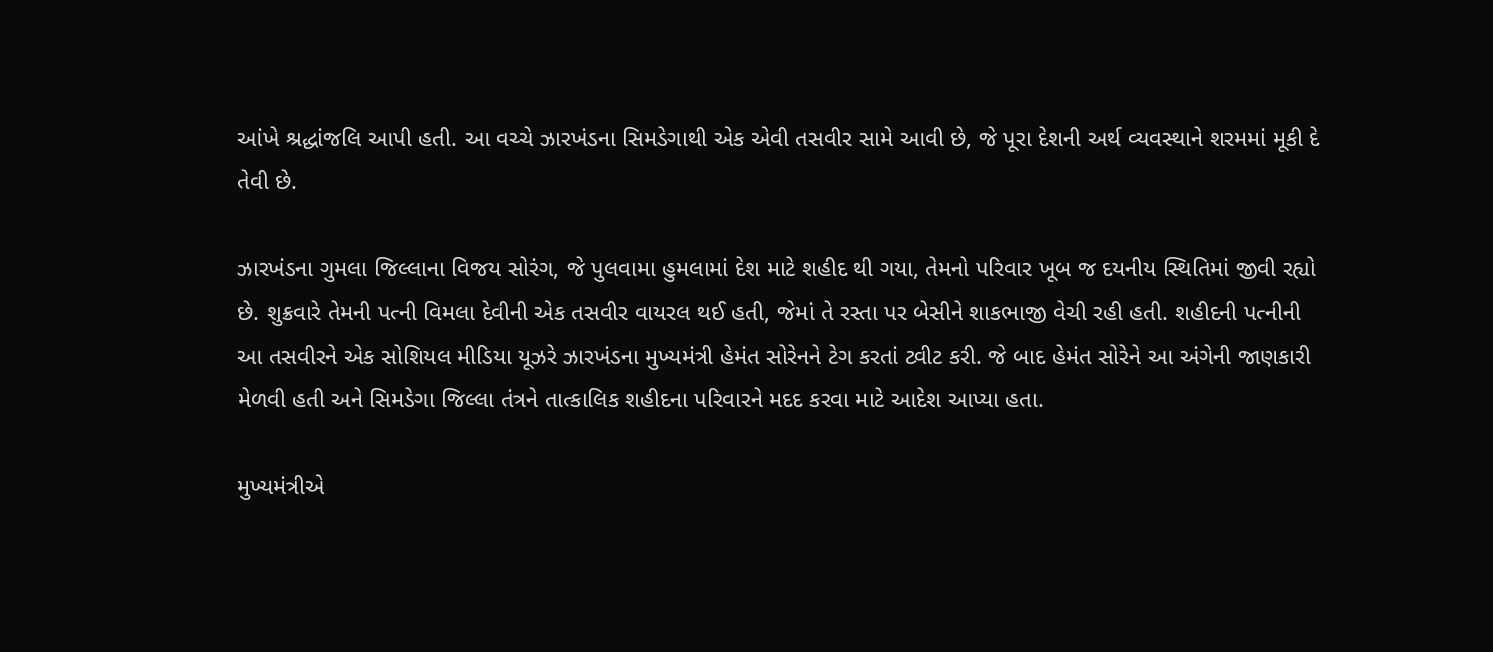આંખે શ્રદ્ધાંજલિ આપી હતી. આ વચ્ચે ઝારખંડના સિમડેગાથી એક એવી તસવીર સામે આવી છે, જે પૂરા દેશની અર્થ વ્યવસ્થાને શરમમાં મૂકી દે તેવી છે.

ઝારખંડના ગુમલા જિલ્લાના વિજય સોરંગ, જે પુલવામા હુમલામાં દેશ માટે શહીદ થી ગયા, તેમનો પરિવાર ખૂબ જ દયનીય સ્થિતિમાં જીવી રહ્યો છે. શુક્રવારે તેમની પત્ની વિમલા દેવીની એક તસવીર વાયરલ થઈ હતી, જેમાં તે રસ્તા પર બેસીને શાકભાજી વેચી રહી હતી. શહીદની પત્નીની આ તસવીરને એક સોશિયલ મીડિયા યૂઝરે ઝારખંડના મુખ્યમંત્રી હેમંત સોરેનને ટેગ કરતાં ટ્વીટ કરી. જે બાદ હેમંત સોરેને આ અંગેની જાણકારી મેળવી હતી અને સિમડેગા જિલ્લા તંત્રને તાત્કાલિક શહીદના પરિવારને મદદ કરવા માટે આદેશ આપ્યા હતા.

મુખ્યમંત્રીએ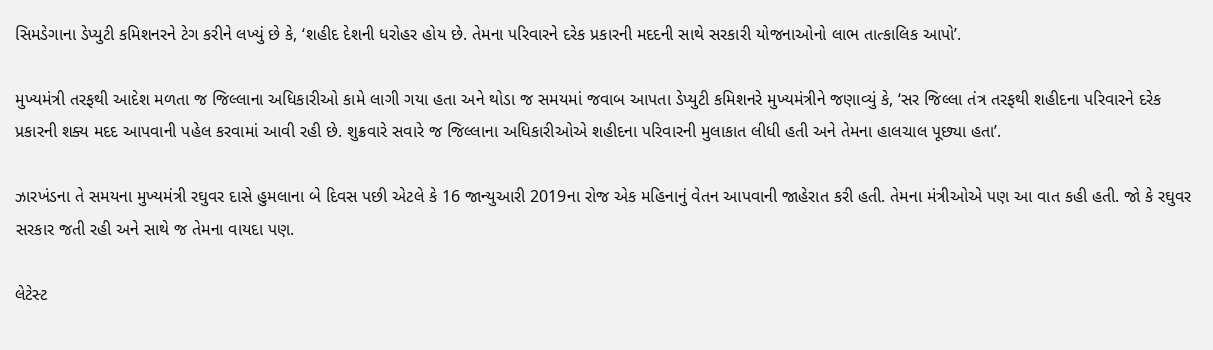સિમડેગાના ડેપ્યુટી કમિશનરને ટેગ કરીને લખ્યું છે કે, ‘શહીદ દેશની ધરોહર હોય છે. તેમના પરિવારને દરેક પ્રકારની મદદની સાથે સરકારી યોજનાઓનો લાભ તાત્કાલિક આપો’.

મુખ્યમંત્રી તરફથી આદેશ મળતા જ જિલ્લાના અધિકારીઓ કામે લાગી ગયા હતા અને થોડા જ સમયમાં જવાબ આપતા ડેપ્યુટી કમિશનરે મુખ્યમંત્રીને જણાવ્યું કે, ‘સર જિલ્લા તંત્ર તરફથી શહીદના પરિવારને દરેક પ્રકારની શક્ય મદદ આપવાની પહેલ કરવામાં આવી રહી છે. શુક્રવારે સવારે જ જિલ્લાના અધિકારીઓએ શહીદના પરિવારની મુલાકાત લીધી હતી અને તેમના હાલચાલ પૂછ્યા હતા’.

ઝારખંડના તે સમયના મુખ્યમંત્રી રઘુવર દાસે હુમલાના બે દિવસ પછી એટલે કે 16 જાન્યુઆરી 2019ના રોજ એક મહિનાનું વેતન આપવાની જાહેરાત કરી હતી. તેમના મંત્રીઓએ પણ આ વાત કહી હતી. જો કે રઘુવર સરકાર જતી રહી અને સાથે જ તેમના વાયદા પણ.

લેટેસ્ટ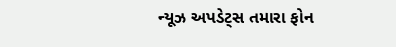ન્યૂઝ અપડેટ્સ તમારા ફોન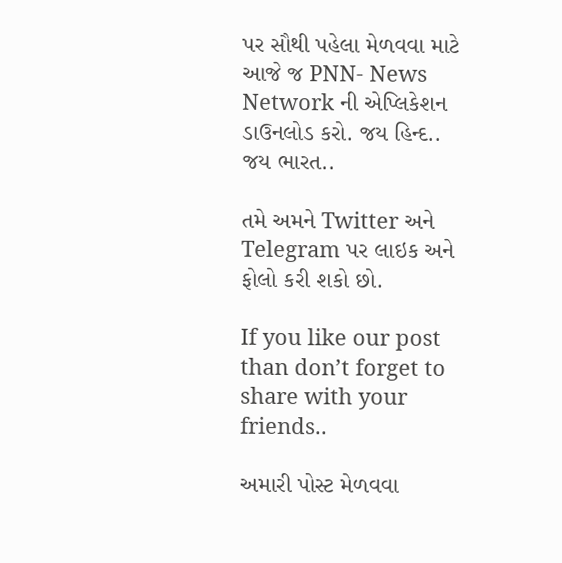પર સૌથી પહેલા મેળવવા માટે આજે જ PNN- News Network ની એપ્લિકેશન ડાઉનલોડ કરો. જય હિન્દ.. જય ભારત..

તમે અમને Twitter અને Telegram પર લાઇક અને ફોલો કરી શકો છો.

If you like our post than don’t forget to share with your friends..

અમારી પોસ્ટ મેળવવા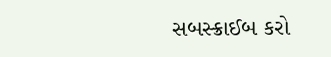સબસ્ક્રાઈબ કરો